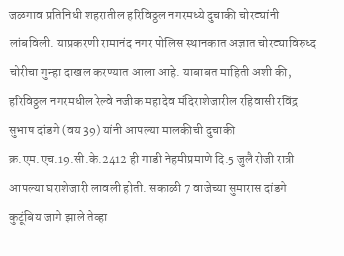जळगाव प्रतिनिधी शहरातील हरिविठ्ठल नगरमध्ये दुचाकी चोरट्यांनी लांबविली. याप्रकरणी रामानंद नगर पोलिस स्थानकात अज्ञात चोरट्याविरुध्द चोरीचा गुन्हा दाखल करण्यात आला आहे. याबाबत माहिती अशी की, हरिविठ्ठल नगरमधील रेल्वे नजीक महादेव मंदिराशेजारील रहिवासी रविंद्र सुभाष दांडगे (वय 39) यांनी आपल्या मालकीची दुचाकी क्र.एम.एच.19.सी.के.2412 ही गाडी नेहमीप्रमाणे दि.5 जुलै रोजी रात्री आपल्या घराशेजारी लावली होती. सकाळी 7 वाजेच्या सुमारास दांडगे कुटूंबिय जागे झाले तेव्हा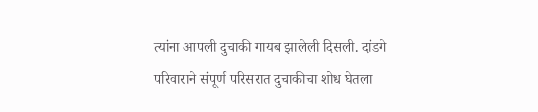त्यांना आपली दुचाकी गायब झालेली दिसली. दांडगे परिवाराने संपूर्ण परिसरात दुचाकीचा शोध घेतला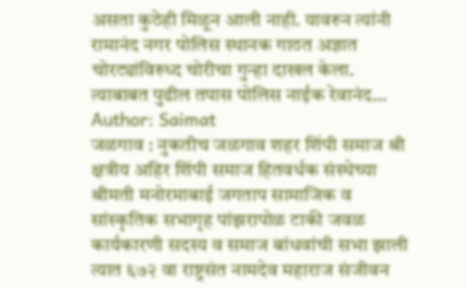असता कुठेही मिळून आली नाही. यावरुन त्यांनी रामानंद नगर पोलिस स्थानक गाठत अज्ञात चोरट्यांविरुध्द चोरीचा गुन्हा दाखल केला. त्याबाबत पुढील तपास पोलिस नाईक रेवानंद…
Author: Saimat
जळगाव : नुकतीच जळगाव शहर शिंपी समाज श्री क्षत्रीय अहिर शिंपी समाज हितवर्धक संस्थेच्या श्रीमती मनोरमाबाई जगताप सामाजिक व सांस्कृतिक सभागृह पांझरापोळ टाकी जवळ कार्यकारणी सदस्य व समाज बांधवांची सभा झाली त्यात ६७२ वा राष्ट्रसंत नामदेव महाराज संजीवन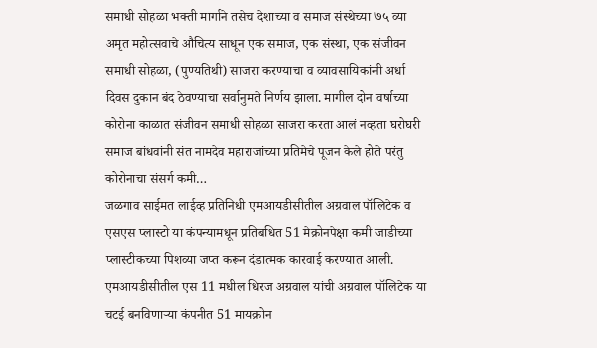समाधी सोहळा भक्ती मार्गाने तसेच देशाच्या व समाज संस्थेच्या ७५ व्या अमृत महोत्सवाचे औचित्य साधून एक समाज, एक संस्था, एक संजीवन समाधी सोहळा, (पुण्यतिथी) साजरा करण्याचा व व्यावसायिकांनी अर्धा दिवस दुकान बंद ठेवण्याचा सर्वानुमते निर्णय झाला. मागील दोन वर्षाच्या कोरोना काळात संजीवन समाधी सोहळा साजरा करता आलं नव्हता घरोघरी समाज बांधवांनी संत नामदेव महाराजांच्या प्रतिमेचे पूजन केले होते परंतु कोरोनाचा संसर्ग कमी…
जळगाव साईमत लाईव्ह प्रतिनिधी एमआयडीसीतील अग्रवाल पॉलिटेक व एसएस प्लास्टो या कंपन्यामधून प्रतिबधित 51 मेक्रोनपेक्षा कमी जाडीच्या प्लास्टीकच्या पिशव्या जप्त करून दंडात्मक कारवाई करण्यात आली. एमआयडीसीतील एस 11 मधील धिरज अग्रवाल यांची अग्रवाल पॉलिटेक या चटई बनविणाऱ्या कंपनीत 51 मायक्रोन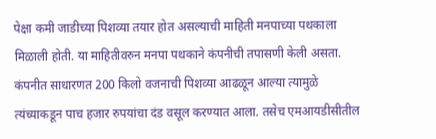पेक्षा कमी जाडीच्या पिशव्या तयार होत असल्याची माहिती मनपाच्या पथकाला मिळाली होती. या माहितीवरुन मनपा पथकाने कंपनीची तपासणी केली असता. कंपनीत साधारणत 200 किलो वजनाची पिशव्या आढळून आल्या त्यामुळे त्यंच्याकडून पाच हजार रुपयांचा दंड वसूल करण्यात आला. तसेच एमआयडीसीतील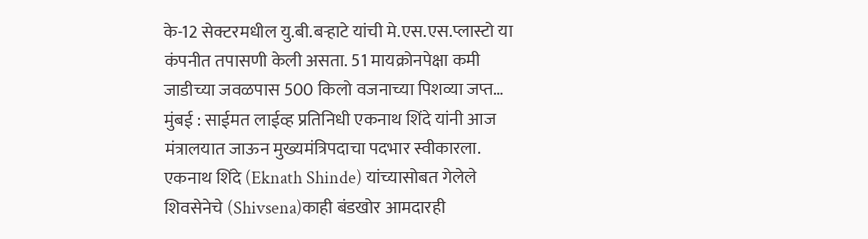के-12 सेक्टरमधील यु.बी.बऱ्हाटे यांची मे.एस.एस.प्लास्टो या कंपनीत तपासणी केली असता. 51 मायक्रोनपेक्षा कमी जाडीच्या जवळपास 500 किलो वजनाच्या पिशव्या जप्त…
मुंबई : साईमत लाईव्ह प्रतिनिधी एकनाथ शिंदे यांनी आज मंत्रालयात जाऊन मुख्यमंत्रिपदाचा पदभार स्वीकारला. एकनाथ शिंदे (Eknath Shinde) यांच्यासोबत गेलेले शिवसेनेचे (Shivsena)काही बंडखोर आमदारही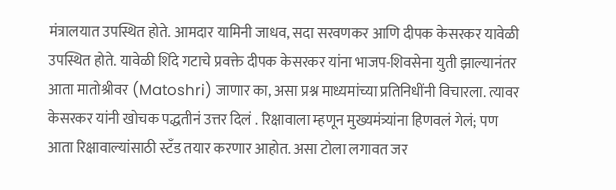मंत्रालयात उपस्थित होते. आमदार यामिनी जाधव, सदा सरवणकर आणि दीपक केसरकर यावेळी उपस्थित होते. यावेळी शिंदे गटाचे प्रवक्ते दीपक केसरकर यांना भाजप-शिवसेना युती झाल्यानंतर आता मातोश्रीवर (Matoshri) जाणार का, असा प्रश्न माध्यमांच्या प्रतिनिधींनी विचारला. त्यावर केसरकर यांनी खोचक पद्धतीनं उत्तर दिलं . रिक्षावाला म्हणून मुख्यमंत्र्यांना हिणवलं गेलं; पण आता रिक्षावाल्यांसाठी स्टँड तयार करणार आहोत. असा टोला लगावत जर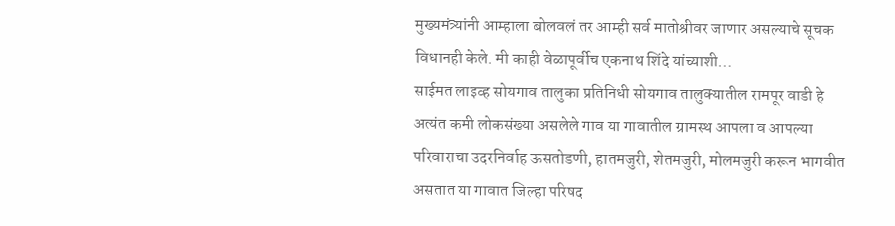मुख्यमंत्र्यांनी आम्हाला बोलवलं तर आम्ही सर्व मातोश्रीवर जाणार असल्याचे सूचक विधानही केले. मी काही वेळापूर्वीच एकनाथ शिंदे यांच्याशी…
साईमत लाइव्ह सोयगाव तालुका प्रतिनिधी सोयगाव तालुक्यातील रामपूर वाडी हे अत्यंत कमी लोकसंख्या असलेले गाव या गावातील ग्रामस्थ आपला व आपल्या परिवाराचा उदरनिर्वाह ऊसतोडणी, हातमजुरी, शेतमजुरी, मोलमजुरी करून भागवीत असतात या गावात जिल्हा परिषद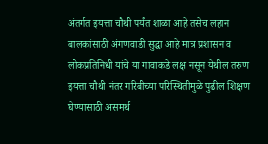अंतर्गत इयत्ता चौथी पर्यंत शाळा आहे तसेच लहान बालकांसाठी अंगणवाडी सुद्धा आहे मात्र प्रशासन व लोकप्रतिनिधी यांचे या गावाकडे लक्ष नसून येथील तरुण इयत्ता चौथी नंतर गरिबीच्या परिस्थितीमुळे पुढील शिक्षण घेण्यासाठी असमर्थ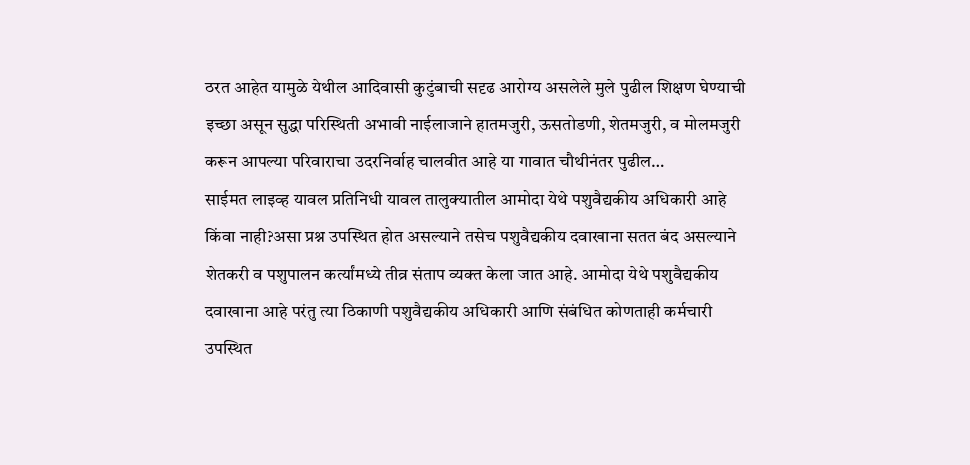ठरत आहेत यामुळे येथील आदिवासी कुटुंबाची सदृढ आरोग्य असलेले मुले पुढील शिक्षण घेण्याची इच्छा असून सुद्धा परिस्थिती अभावी नाईलाजाने हातमजुरी, ऊसतोडणी, शेतमजुरी, व मोलमजुरी करून आपल्या परिवाराचा उदरनिर्वाह चालवीत आहे या गावात चौथीनंतर पुढील…
साईमत लाइव्ह यावल प्रतिनिधी यावल तालुक्यातील आमोदा येथे पशुवैद्यकीय अधिकारी आहे किंवा नाही?असा प्रश्न उपस्थित होत असल्याने तसेच पशुवैद्यकीय दवाखाना सतत बंद असल्याने शेतकरी व पशुपालन कर्त्यांमध्ये तीव्र संताप व्यक्त केला जात आहे. आमोदा येथे पशुवैद्यकीय दवाखाना आहे परंतु त्या ठिकाणी पशुवैद्यकीय अधिकारी आणि संबंधित कोणताही कर्मचारी उपस्थित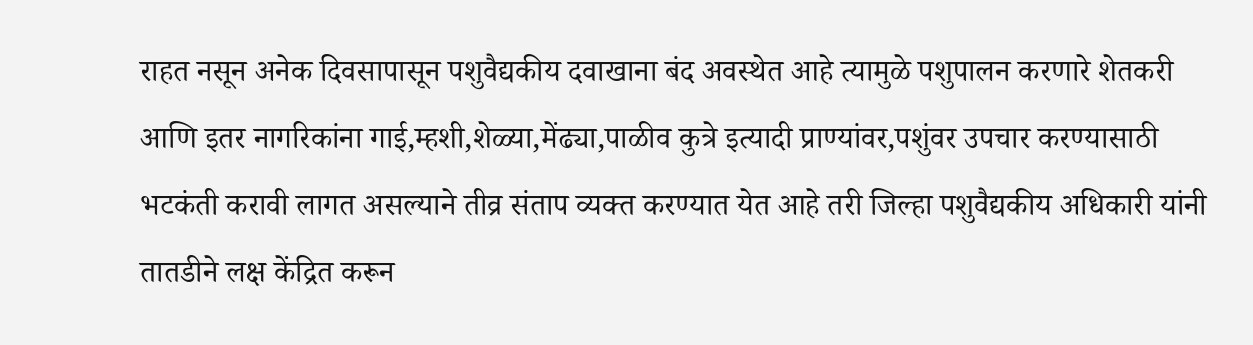राहत नसून अनेक दिवसापासून पशुवैद्यकीय दवाखाना बंद अवस्थेत आहे त्यामुळे पशुपालन करणारे शेतकरी आणि इतर नागरिकांना गाई,म्हशी,शेळ्या,मेंढ्या,पाळीव कुत्रे इत्यादी प्राण्यांवर,पशुंवर उपचार करण्यासाठी भटकंती करावी लागत असल्याने तीव्र संताप व्यक्त करण्यात येत आहे तरी जिल्हा पशुवैद्यकीय अधिकारी यांनी तातडीने लक्ष केंद्रित करून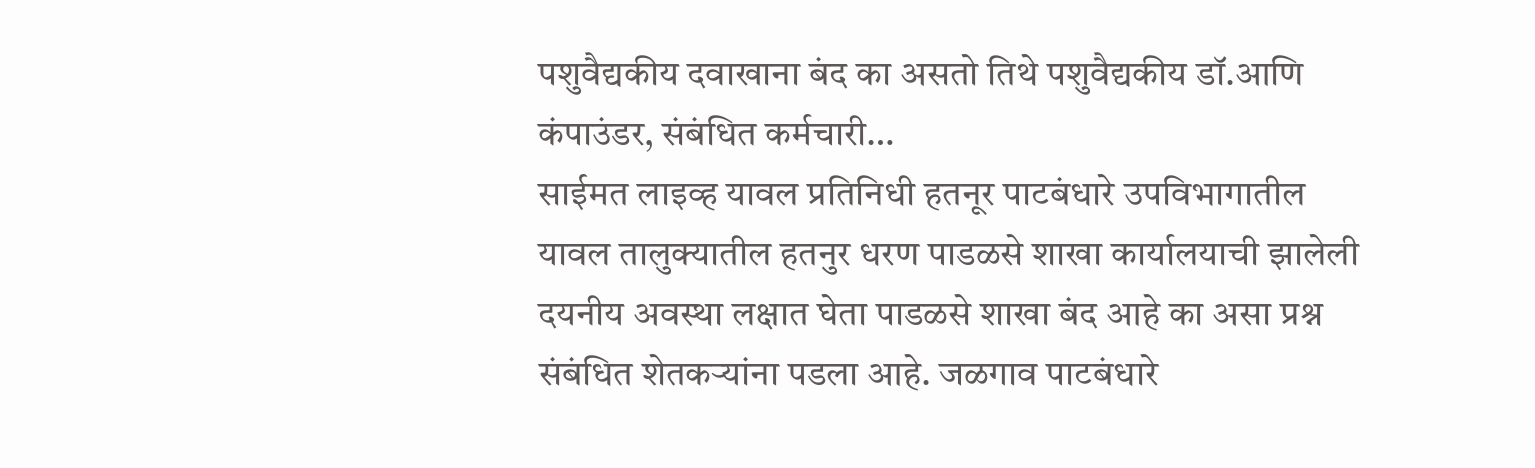पशुवैद्यकीय दवाखाना बंद का असतो तिथे पशुवैद्यकीय डॉ.आणि कंपाउंडर, संबंधित कर्मचारी…
साईमत लाइव्ह यावल प्रतिनिधी हतनूर पाटबंधारे उपविभागातील यावल तालुक्यातील हतनुर धरण पाडळसे शाखा कार्यालयाची झालेली दयनीय अवस्था लक्षात घेता पाडळसे शाखा बंद आहे का असा प्रश्न संबंधित शेतकऱ्यांना पडला आहे. जळगाव पाटबंधारे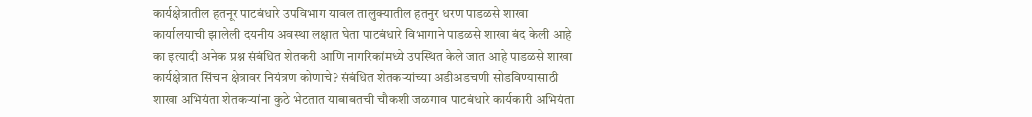कार्यक्षेत्रातील हतनूर पाटबंधारे उपविभाग यावल तालुक्यातील हतनुर धरण पाडळसे शाखा कार्यालयाची झालेली दयनीय अवस्था लक्षात घेता पाटबंधारे विभागाने पाडळसे शाखा बंद केली आहे का इत्यादी अनेक प्रश्न संबंधित शेतकरी आणि नागरिकांमध्ये उपस्थित केले जात आहे पाडळसे शाखा कार्यक्षेत्रात सिंचन क्षेत्रावर नियंत्रण कोणाचे? संबंधित शेतकऱ्यांच्या अडीअडचणी सोडविण्यासाठी शाखा अभियंता शेतकऱ्यांना कुठे भेटतात याबाबतची चौकशी जळगाव पाटबंधारे कार्यकारी अभियंता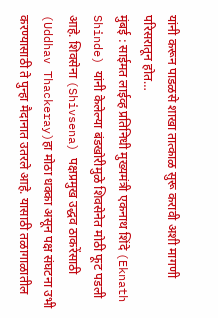यांनी करून पाडळसे शाखा तात्काळ सुरू करावी अशी मागणी परिसरातून होत…
मुंबई : साईमत लाईव्ह प्रतिनिधी मुख्यमंत्री एकनाथ शिंदे (Eknath Shinde) यांनी केलेल्या बंडखोरीमुळे शिवसेनेत मोठी फूट पडली आहे. शिवसेना (Shivsena) पक्षप्रमुख उद्धव ठाकरेंसाठी (Uddhav Thackeray)हा मोठा धक्का असून पक्ष संघटना उभी करण्यासाठी ते पुन्हा मैदानात उतरले आहे. यासाठी तळागाळातील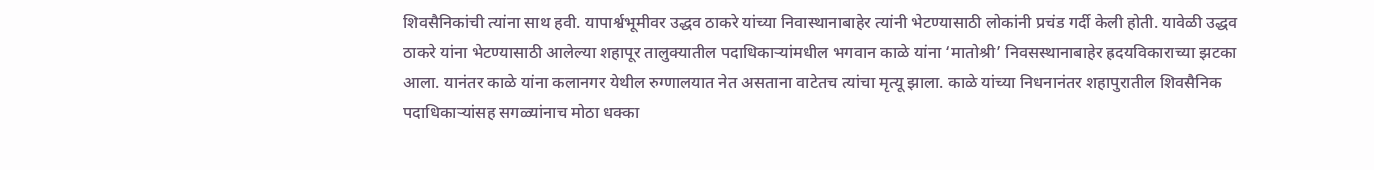शिवसैनिकांची त्यांना साथ हवी. यापार्श्वभूमीवर उद्धव ठाकरे यांच्या निवास्थानाबाहेर त्यांनी भेटण्यासाठी लोकांनी प्रचंड गर्दी केली होती. यावेळी उद्धव ठाकरे यांना भेटण्यासाठी आलेल्या शहापूर तालुक्यातील पदाधिकाऱ्यांमधील भगवान काळे यांना ‘मातोश्री’ निवसस्थानाबाहेर ह्रदयविकाराच्या झटका आला. यानंतर काळे यांना कलानगर येथील रुग्णालयात नेत असताना वाटेतच त्यांचा मृत्यू झाला. काळे यांच्या निधनानंतर शहापुरातील शिवसैनिक पदाधिकाऱ्यांसह सगळ्यांनाच मोठा धक्का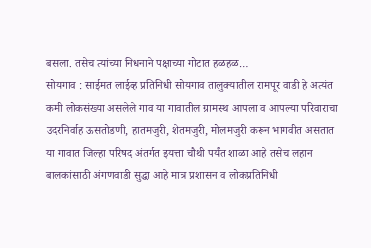बसला. तसेच त्यांच्या निधनाने पक्षाच्या गोटात हळहळ…
सोयगाव : साईमत लाईव्ह प्रतिनिधी सोयगाव तालुक्यातील रामपूर वाडी हे अत्यंत कमी लोकसंख्या असलेले गाव या गावातील ग्रामस्थ आपला व आपल्या परिवाराचा उदरनिर्वाह ऊसतोडणी, हातमजुरी, शेतमजुरी, मोलमजुरी करून भागवीत असतात या गावात जिल्हा परिषद अंतर्गत इयत्ता चौथी पर्यंत शाळा आहे तसेच लहान बालकांसाठी अंगणवाडी सुद्धा आहे मात्र प्रशासन व लोकप्रतिनिधी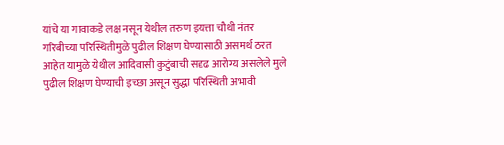यांचे या गावाकडे लक्ष नसून येथील तरुण इयत्ता चौथी नंतर गरिबीच्या परिस्थितीमुळे पुढील शिक्षण घेण्यासाठी असमर्थ ठरत आहेत यामुळे येथील आदिवासी कुटुंबाची सदृढ आरोग्य असलेले मुले पुढील शिक्षण घेण्याची इच्छा असून सुद्धा परिस्थिती अभावी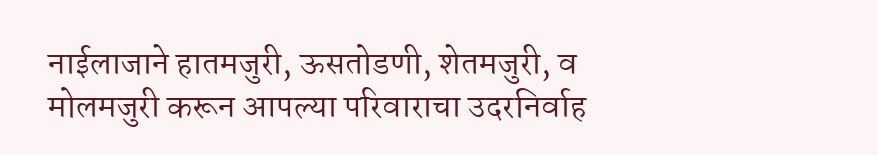नाईलाजाने हातमजुरी, ऊसतोडणी, शेतमजुरी, व मोलमजुरी करून आपल्या परिवाराचा उदरनिर्वाह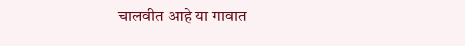चालवीत आहे या गावात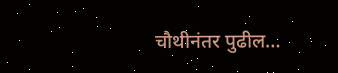चौथीनंतर पुढील…